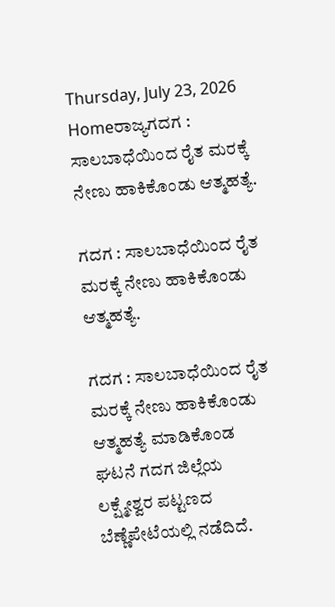Thursday, July 23, 2026
Homeರಾಜ್ಯಗದಗ : ಸಾಲಬಾಧೆಯಿಂದ ರೈತ ಮರಕ್ಕೆ ನೇಣು ಹಾಕಿಕೊಂಡು ಆತ್ಮಹತ್ಯೆ.

ಗದಗ : ಸಾಲಬಾಧೆಯಿಂದ ರೈತ ಮರಕ್ಕೆ ನೇಣು ಹಾಕಿಕೊಂಡು ಆತ್ಮಹತ್ಯೆ.

ಗದಗ : ಸಾಲಬಾಧೆಯಿಂದ ರೈತ ಮರಕ್ಕೆ ನೇಣು ಹಾಕಿಕೊಂಡು ಆತ್ಮಹತ್ಯೆ ಮಾಡಿಕೊಂಡ ಘಟನೆ ಗದಗ ಜಿಲ್ಲೆಯ ಲಕ್ಷ್ಮೇಶ್ವರ ಪಟ್ಟಣದ ಬೆಣ್ಣೆಪೇಟೆಯಲ್ಲಿ ನಡೆದಿದೆ.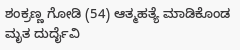ಶಂಕ್ರಣ್ಣ ಗೋಡಿ (54) ಆತ್ಮಹತ್ಯೆ ಮಾಡಿಕೊಂಡ ಮೃತ ದುರ್ದೈವಿ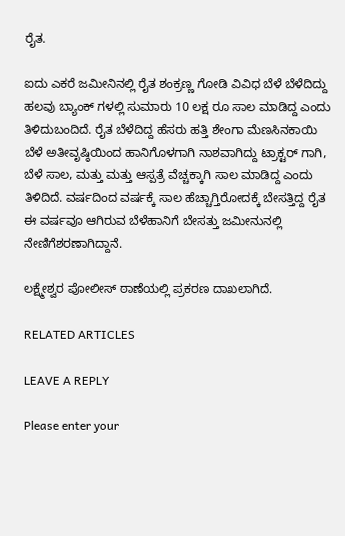ರೈತ.

ಐದು ಎಕರೆ ಜಮೀನಿನಲ್ಲಿ ರೈತ ಶಂಕ್ರಣ್ಣ ಗೋಡಿ ವಿವಿಧ ಬೆಳೆ ಬೆಳೆದಿದ್ದು ಹಲವು ಬ್ಯಾಂಕ್ ಗಳಲ್ಲಿ ಸುಮಾರು 10 ಲಕ್ಷ ರೂ ಸಾಲ ಮಾಡಿದ್ದ ಎಂದು ತಿಳಿದುಬಂದಿದೆ. ರೈತ ಬೆಳೆದಿದ್ದ ಹೆಸರು ಹತ್ತಿ ಶೇಂಗಾ ಮೆಣಸಿನಕಾಯಿ ಬೆಳೆ ಅತೀವೃಷ್ಠಿಯಿಂದ ಹಾನಿಗೊಳಗಾಗಿ ನಾಶವಾಗಿದ್ದು ಟ್ರಾಕ್ಟರ್ ಗಾಗಿ, ಬೆಳೆ ಸಾಲ, ಮತ್ತು ಮತ್ತು ಆಸ್ಪತ್ರೆ ವೆಚ್ಚಕ್ಕಾಗಿ ಸಾಲ ಮಾಡಿದ್ದ ಎಂದು ತಿಳಿದಿದೆ. ವರ್ಷದಿಂದ ವರ್ಷಕ್ಕೆ ಸಾಲ ಹೆಚ್ಚಾಗ್ತಿರೋದಕ್ಕೆ ಬೇಸತ್ತಿದ್ದ ರೈತ ಈ ವರ್ಷವೂ ಆಗಿರುವ ಬೆಳೆಹಾನಿಗೆ ಬೇಸತ್ತು ಜಮೀನುನಲ್ಲಿ ನೇಣಿಗೆಶರಣಾಗಿದ್ದಾನೆ.

ಲಕ್ಷ್ಮೇಶ್ವರ ಪೋಲೀಸ್ ಠಾಣೆಯಲ್ಲಿ ಪ್ರಕರಣ ದಾಖಲಾಗಿದೆ.

RELATED ARTICLES

LEAVE A REPLY

Please enter your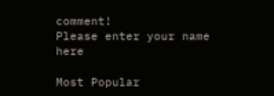comment!
Please enter your name here

Most Popular